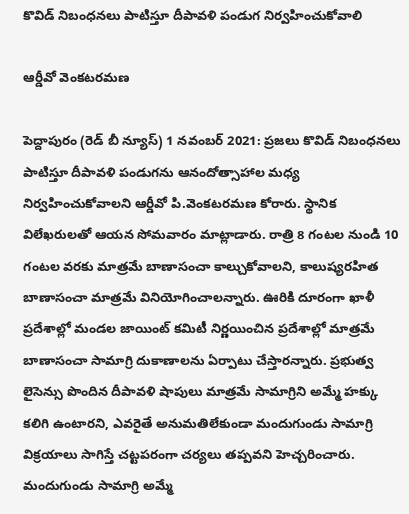కొవిడ్ నిబంధనలు పాటిస్తూ దీపావళి పండుగ నిర్వహించుకోవాలి

ఆర్డీవో వెంకటరమణ

పెద్దాపురం (రెడ్ బీ న్యూస్) 1 నవంబర్ 2021: ప్రజలు కొవిడ్ నిబంధనలు పాటిస్తూ దీపావళి పండుగను ఆనందోత్సాహాల మధ్య నిర్వహించుకోవాలని ఆర్డీవో పి.వెంకటరమణ కోరారు. స్థానిక విలేఖరులతో ఆయన సోమవారం మాట్లాడారు. రాత్రి 8 గంటల నుండి 10 గంటల వరకు మాత్రమే బాణాసంచా కాల్చుకోవాలని, కాలుష్యరహిత బాణాసంచా మాత్రమే వినియోగించాలన్నారు. ఊరికి దూరంగా ఖాళీ ప్రదేశాల్లో మండల జాయింట్ కమిటీ నిర్ణయించిన ప్రదేశాల్లో మాత్రమే బాణాసంచా సామాగ్రి దుకాణాలను ఏర్పాటు చేస్తారన్నారు. ప్రభుత్వ లైసెన్సు పొందిన దీపావళి షాపులు మాత్రమే సామాగ్రిని అమ్మే హక్కు కలిగి ఉంటారని, ఎవరైతే అనుమతిలేకుండా మందుగుండు సామాగ్రి విక్రయాలు సాగిస్తే చట్టపరంగా చర్యలు తప్పవని హెచ్చరించారు. మందుగుండు సామాగ్రి అమ్మే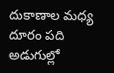దుకాణాల మధ్య దూరం పది అడుగుల్లో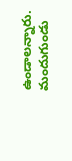ఉండాలన్నారు. మందుగుండు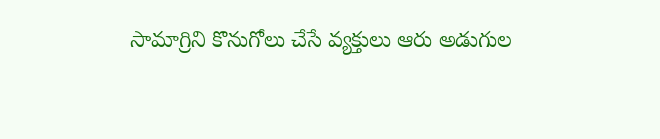సామాగ్రిని కొనుగోలు చేసే వ్యక్తులు ఆరు అడుగుల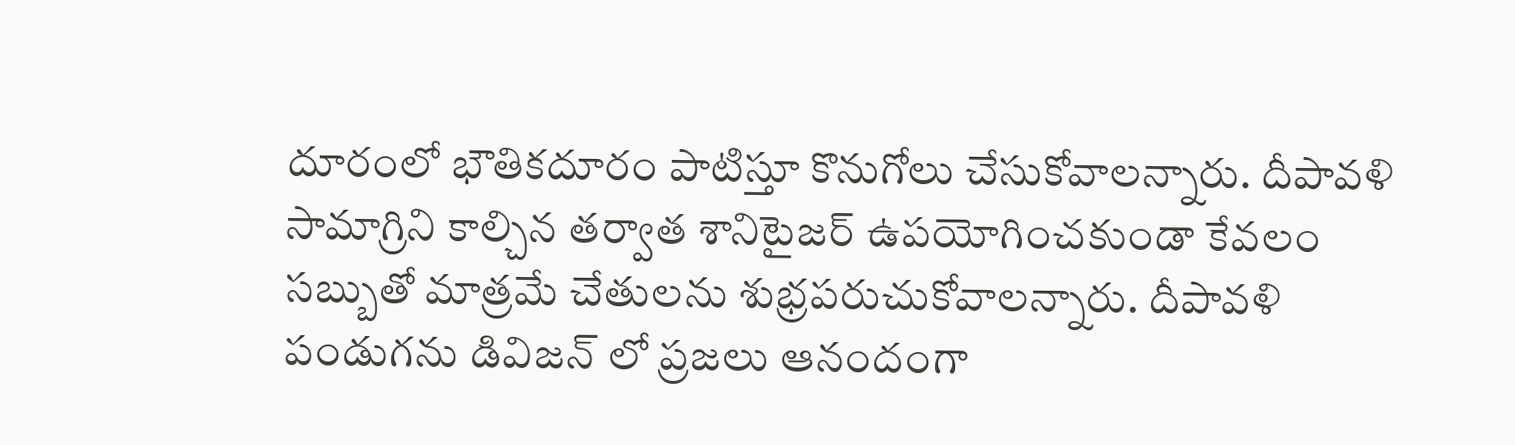దూరంలో భౌతికదూరం పాటిస్తూ కొనుగోలు చేసుకోవాలన్నారు. దీపావళి సామాగ్రిని కాల్చిన తర్వాత శానిటైజర్ ఉపయోగించకుండా కేవలం సబ్బుతో మాత్రమే చేతులను శుభ్రపరుచుకోవాలన్నారు. దీపావళి పండుగను డివిజన్ లో ప్రజలు ఆనందంగా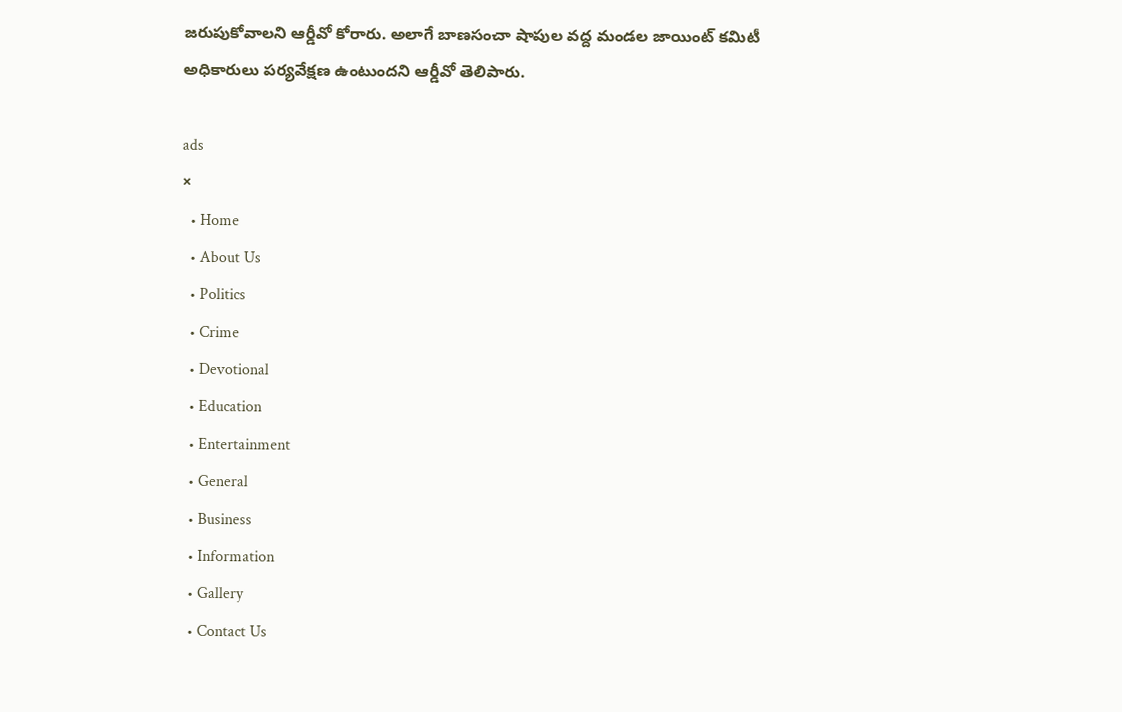జరుపుకోవాలని ఆర్డీవో కోరారు. అలాగే బాణసంచా షాపుల వద్ద మండల జాయింట్ కమిటీ అధికారులు పర్యవేక్షణ ఉంటుందని ఆర్డీవో తెలిపారు.

ads
×
  • Home
  • About Us
  • Politics
  • Crime
  • Devotional
  • Education
  • Entertainment
  • General
  • Business
  • Information
  • Gallery
  • Contact Us